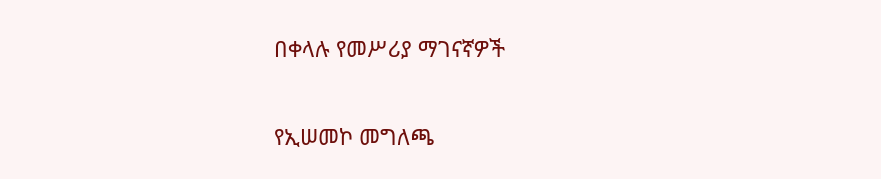በቀላሉ የመሥሪያ ማገናኛዎች

የኢሠመኮ መግለጫ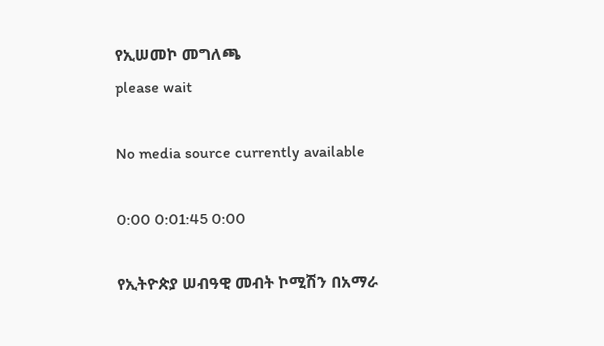የኢሠመኮ መግለጫ
please wait

No media source currently available

0:00 0:01:45 0:00

የኢትዮጵያ ሠብዓዊ መብት ኮሚሽን በአማራ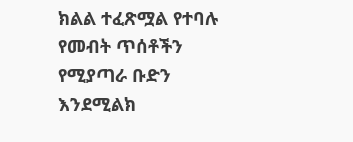ክልል ተፈጽሟል የተባሉ የመብት ጥሰቶችን የሚያጣራ ቡድን እንደሚልክ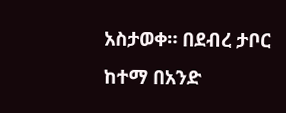አስታወቀ። በደብረ ታቦር ከተማ በአንድ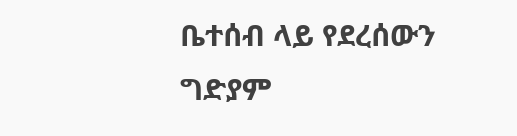ቤተሰብ ላይ የደረሰውን ግድያም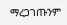ማረጋገጡንም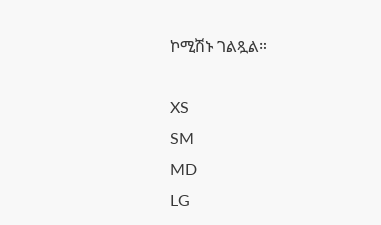ኮሚሽኑ ገልጿል።

XS
SM
MD
LG